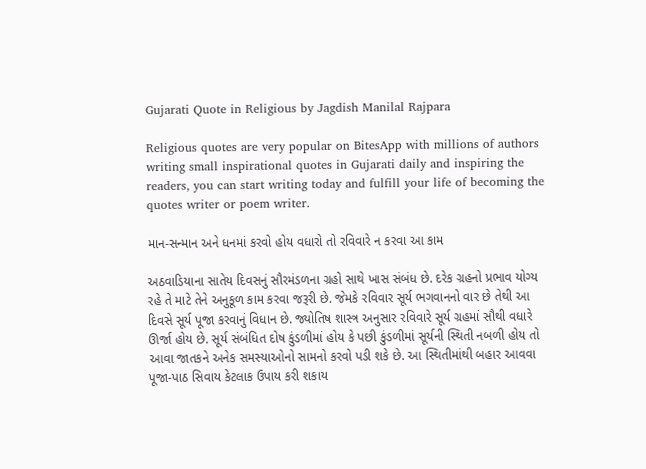Gujarati Quote in Religious by Jagdish Manilal Rajpara

Religious quotes are very popular on BitesApp with millions of authors writing small inspirational quotes in Gujarati daily and inspiring the readers, you can start writing today and fulfill your life of becoming the quotes writer or poem writer.

માન-સન્માન અને ધનમાં કરવો હોય વધારો તો રવિવારે ન કરવા આ કામ

અઠવાડિયાના સાતેય દિવસનું સૌરમંડળના ગ્રહો સાથે ખાસ સંબંધ છે. દરેક ગ્રહનો પ્રભાવ યોગ્ય રહે તે માટે તેને અનુકૂળ કામ કરવા જરૂરી છે. જેમકે રવિવાર સૂર્ય ભગવાનનો વાર છે તેથી આ દિવસે સૂર્ય પૂજા કરવાનું વિધાન છે. જ્યોતિષ શાસ્ત્ર અનુસાર રવિવારે સૂર્ય ગ્રહમાં સૌથી વધારે ઊર્જા હોય છે. સૂર્ય સંબંધિત દોષ કુંડળીમાં હોય કે પછી કુંડળીમાં સૂર્યની સ્થિતી નબળી હોય તો આવા જાતકને અનેક સમસ્યાઓનો સામનો કરવો પડી શકે છે. આ સ્થિતીમાંથી બહાર આવવા પૂજા-પાઠ સિવાય કેટલાક ઉપાય કરી શકાય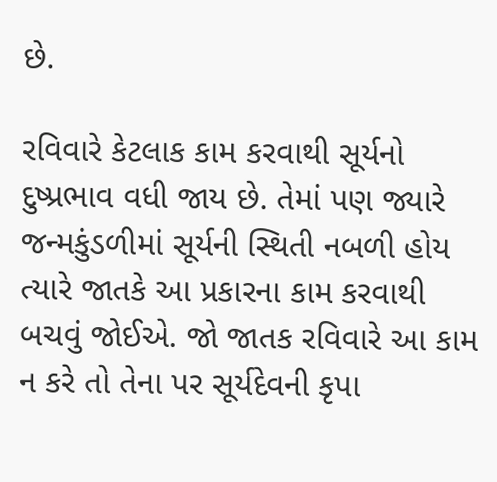છે.

રવિવારે કેટલાક કામ કરવાથી સૂર્યનો દુષ્પ્રભાવ વધી જાય છે. તેમાં પણ જ્યારે જન્મકુંડળીમાં સૂર્યની સ્થિતી નબળી હોય ત્યારે જાતકે આ પ્રકારના કામ કરવાથી બચવું જોઈએ. જો જાતક રવિવારે આ કામ ન કરે તો તેના પર સૂર્યદેવની કૃપા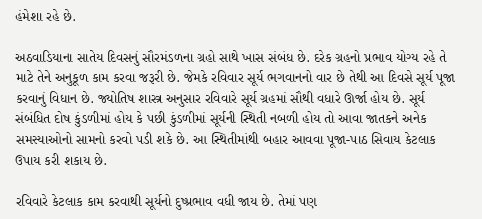હંમેશા રહે છે.

અઠવાડિયાના સાતેય દિવસનું સૌરમંડળના ગ્રહો સાથે ખાસ સંબંધ છે. દરેક ગ્રહનો પ્રભાવ યોગ્ય રહે તે માટે તેને અનુકૂળ કામ કરવા જરૂરી છે. જેમકે રવિવાર સૂર્ય ભગવાનનો વાર છે તેથી આ દિવસે સૂર્ય પૂજા કરવાનું વિધાન છે. જ્યોતિષ શાસ્ત્ર અનુસાર રવિવારે સૂર્ય ગ્રહમાં સૌથી વધારે ઊર્જા હોય છે. સૂર્ય સંબંધિત દોષ કુંડળીમાં હોય કે પછી કુંડળીમાં સૂર્યની સ્થિતી નબળી હોય તો આવા જાતકને અનેક સમસ્યાઓનો સામનો કરવો પડી શકે છે. આ સ્થિતીમાંથી બહાર આવવા પૂજા-પાઠ સિવાય કેટલાક ઉપાય કરી શકાય છે.

રવિવારે કેટલાક કામ કરવાથી સૂર્યનો દુષ્પ્રભાવ વધી જાય છે. તેમાં પણ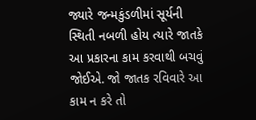જ્યારે જન્મકુંડળીમાં સૂર્યની સ્થિતી નબળી હોય ત્યારે જાતકે આ પ્રકારના કામ કરવાથી બચવું જોઈએ. જો જાતક રવિવારે આ કામ ન કરે તો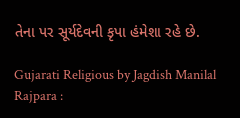તેના પર સૂર્યદેવની કૃપા હંમેશા રહે છે.

Gujarati Religious by Jagdish Manilal Rajpara :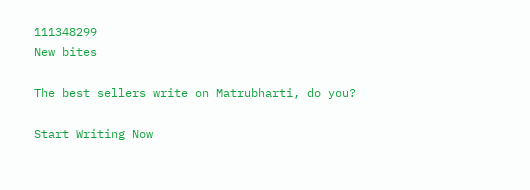111348299
New bites

The best sellers write on Matrubharti, do you?

Start Writing Now